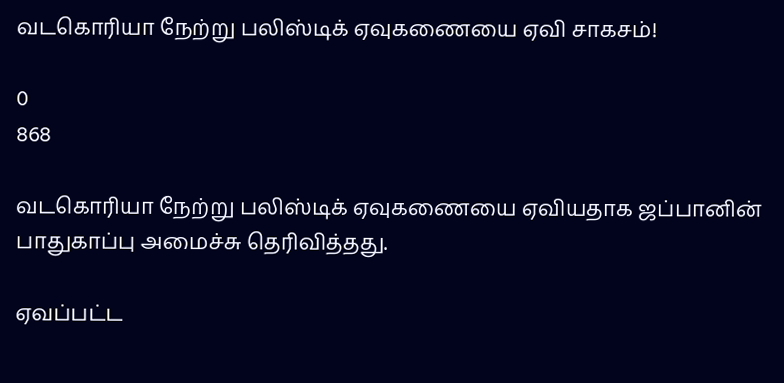வடகொரியா நேற்று பலிஸ்டிக் ஏவுகணையை ஏவி சாகசம்!

0
868

வடகொரியா நேற்று பலிஸ்டிக் ஏவுகணையை ஏவியதாக ஜப்பானின் பாதுகாப்பு அமைச்சு தெரிவித்தது.

ஏவப்பட்ட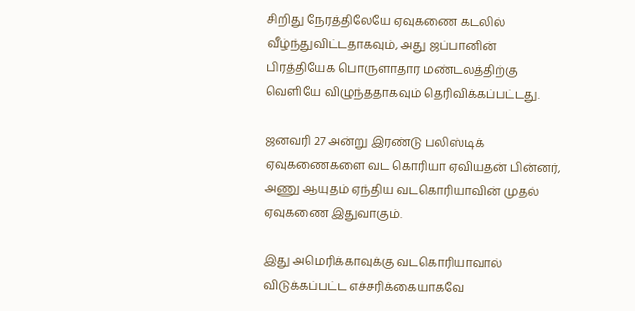சிறிது நேரத்திலேயே ஏவுகணை கடலில் வீழ்ந்துவிட்டதாகவும், அது ஜப்பானின் பிரத்தியேக பொருளாதார மண்டலத்திற்கு வெளியே விழுந்ததாகவும் தெரிவிக்கப்பட்டது.

ஜனவரி 27 அன்று இரண்டு பலிஸ்டிக் ஏவுகணைகளை வட கொரியா ஏவியதன் பின்னர், அணு ஆயுதம் ஏந்திய வடகொரியாவின் முதல் ஏவுகணை இதுவாகும்.

இது அமெரிக்காவுக்கு வடகொரியாவால் விடுக்கப்பட்ட எச்சரிக்கையாகவே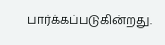பார்க்கப்படுகின்றது.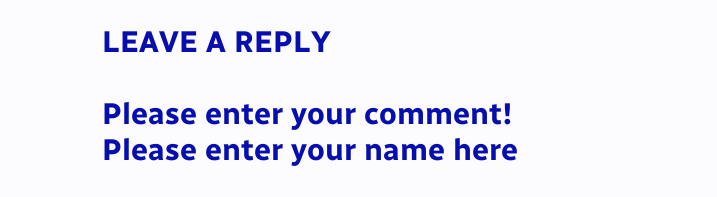LEAVE A REPLY

Please enter your comment!
Please enter your name here